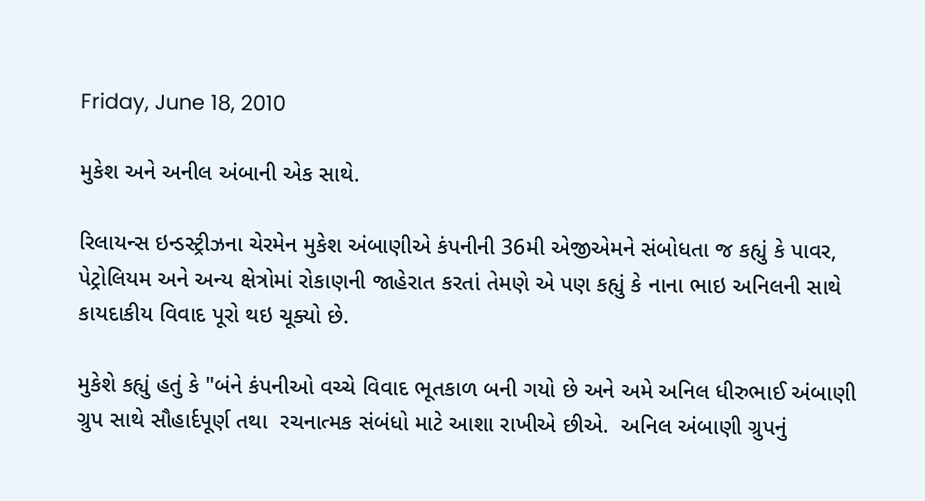Friday, June 18, 2010

મુકેશ અને અનીલ અંબાની એક સાથે.

રિલાયન્સ ઇન્ડસ્ટ્રીઝના ચેરમેન મુકેશ અંબાણીએ કંપનીની 36મી એજીએમને સંબોધતા જ કહ્યું કે પાવર, પેટ્રોલિયમ અને અન્ય ક્ષેત્રોમાં રોકાણની જાહેરાત કરતાં તેમણે એ પણ કહ્યું કે નાના ભાઇ અનિલની સાથે કાયદાકીય વિવાદ પૂરો થઇ ચૂક્યો છે.

મુકેશે કહ્યું હતું કે "બંને કંપનીઓ વચ્ચે વિવાદ ભૂતકાળ બની ગયો છે અને અમે અનિલ ધીરુભાઈ અંબાણી ગ્રુપ સાથે સૌહાર્દપૂર્ણ તથા  રચનાત્મક સંબંધો માટે આશા રાખીએ છીએ.  અનિલ અંબાણી ગ્રુપનું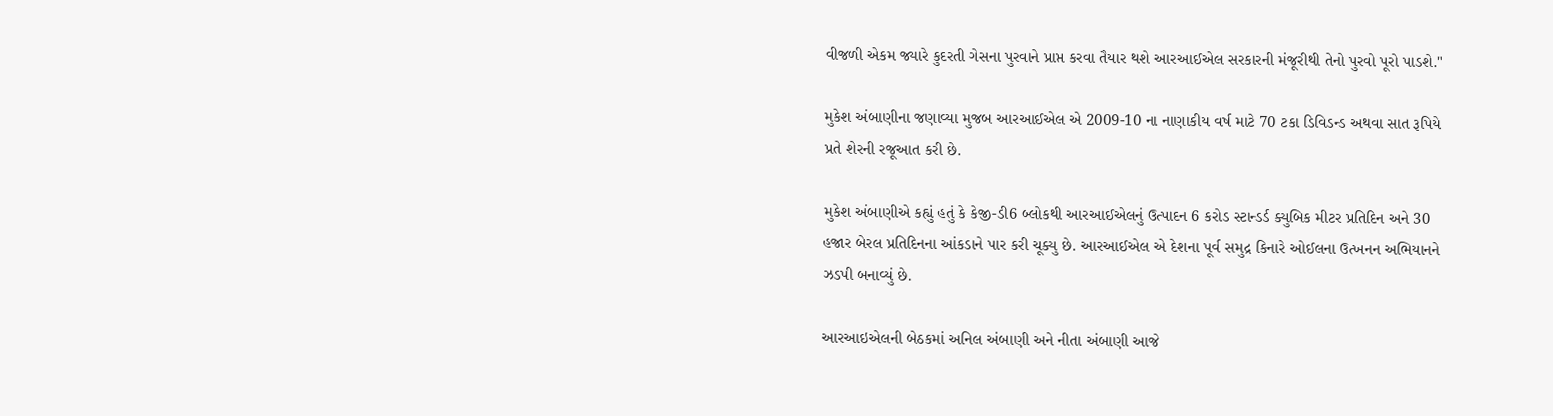વીજળી એકમ જ્યારે કુદરતી ગેસના પુરવાને પ્રાપ્ત કરવા તૈયાર થશે આરઆઈએલ સરકારની મંજૂરીથી તેનો પુરવો પૂરો પાડશે."

મુકેશ અંબાણીના જણાવ્યા મુજબ આરઆઈએલ એ 2009-10 ના નાણાકીય વર્ષ માટે 70 ટકા ડિવિડન્ડ અથવા સાત રૂપિયે પ્રતે શેરની રજૂઆત કરી છે.

મુકેશ અંબાણીએ કહ્યું હતું કે કેજી-ડી6 બ્લોકથી આરઆઈએલનું ઉત્પાદન 6 કરોડ સ્ટાન્ડર્ડ ક્યુબિક મીટર પ્રતિદિન અને 30 હજાર બેરલ પ્રતિદિનના આંકડાને પાર કરી ચૂક્યુ છે. આરઆઈએલ એ દેશના પૂર્વ સમુદ્ર કિનારે ઓઈલના ઉત્ખનન અભિયાનને ઝડપી બનાવ્યું છે.

આરઆઇએલની બેઠકમાં અનિલ અંબાણી અને નીતા અંબાણી આજે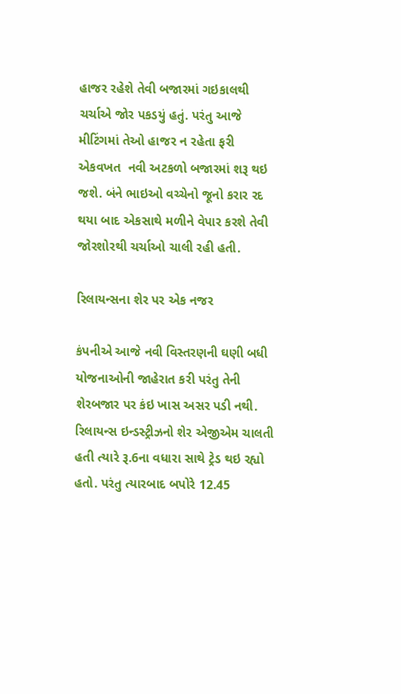હાજર રહેશે તેવી બજારમાં ગઇકાલથી ચર્ચાએ જોર પકડયું હતું. પરંતુ આજે મીટિંગમાં તેઓ હાજર ન રહેતા ફરી એકવખત  નવી અટકળો બજારમાં શરૂ થઇ જશે. બંને ભાઇઓ વચ્ચેનો જૂનો કરાર રદ થયા બાદ એકસાથે મળીને વેપાર કરશે તેવી જોરશોરથી ચર્ચાઓ ચાલી રહી હતી.

રિલાયન્સના શેર પર એક નજર

કંપનીએ આજે નવી વિસ્તરણની ઘણી બધી યોજનાઓની જાહેરાત કરી પરંતુ તેની શેરબજાર પર કંઇ ખાસ અસર પડી નથી. રિલાયન્સ ઇન્ડસ્ટ્રીઝનો શેર એજીએમ ચાલતી હતી ત્યારે રૂ.6ના વધારા સાથે ટ્રેડ થઇ રહ્યો હતો. પરંતુ ત્યારબાદ બપોરે 12.45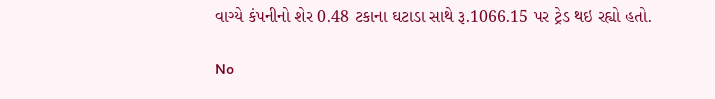વાગ્યે કંપનીનો શેર 0.48 ટકાના ઘટાડા સાથે રૂ.1066.15 પર ટ્રેડ થઇ રહ્યો હતો.

No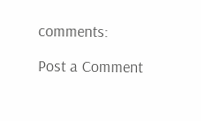comments:

Post a Comment